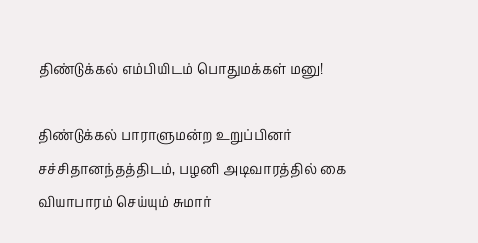திண்டுக்கல் எம்பியிடம் பொதுமக்கள் மனு!

திண்டுக்கல் பாராளுமன்ற உறுப்பினர் சச்சிதானந்தத்திடம், பழனி அடிவாரத்தில் கை வியாபாரம் செய்யும் சுமார்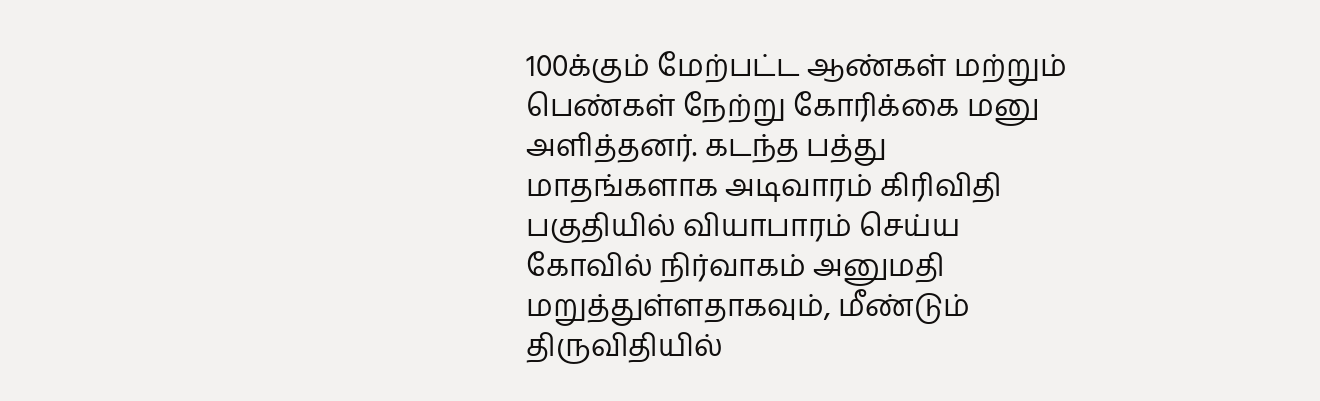100க்கும் மேற்பட்ட ஆண்கள் மற்றும் பெண்கள் நேற்று கோரிக்கை மனு அளித்தனர். கடந்த பத்து மாதங்களாக அடிவாரம் கிரிவிதி பகுதியில் வியாபாரம் செய்ய கோவில் நிர்வாகம் அனுமதி மறுத்துள்ளதாகவும், மீண்டும் திருவிதியில்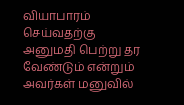வியாபாரம் செய்வதற்கு அனுமதி பெற்று தர வேண்டும் என்றும் அவர்கள் மனுவில்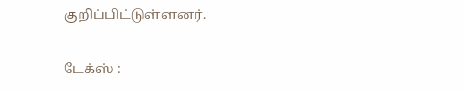குறிப்பிட்டுள்ளனர்.

டேக்ஸ் :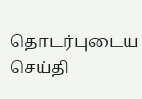தொடர்புடைய செய்தி